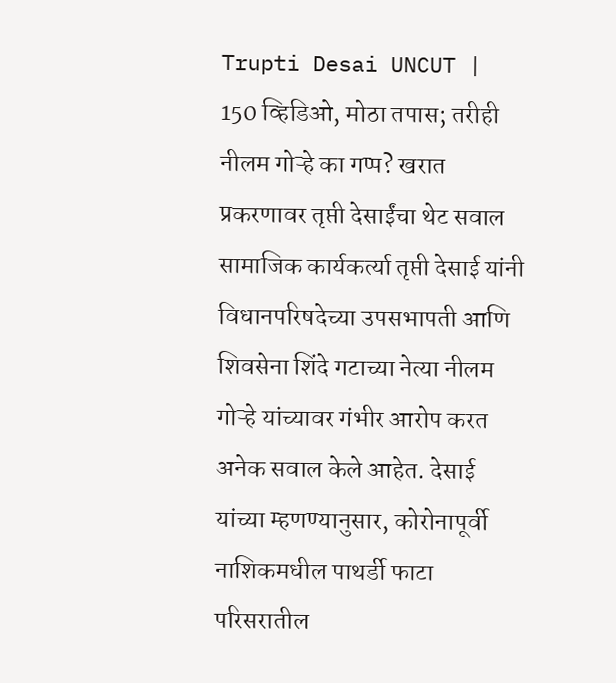Trupti Desai UNCUT | 150 व्हिडिओ, मोठा तपास; तरीही नीलम गोऱ्हे का गप्प? खरात प्रकरणावर तृप्ती देसाईंचा थेट सवाल
सामाजिक कार्यकर्त्या तृप्ती देसाई यांनी विधानपरिषदेच्या उपसभापती आणि शिवसेना शिंदे गटाच्या नेत्या नीलम गोऱ्हे यांच्यावर गंभीर आरोप करत अनेक सवाल केले आहेत. देसाई यांच्या म्हणण्यानुसार, कोरोनापूर्वी नाशिकमधील पाथर्डी फाटा परिसरातील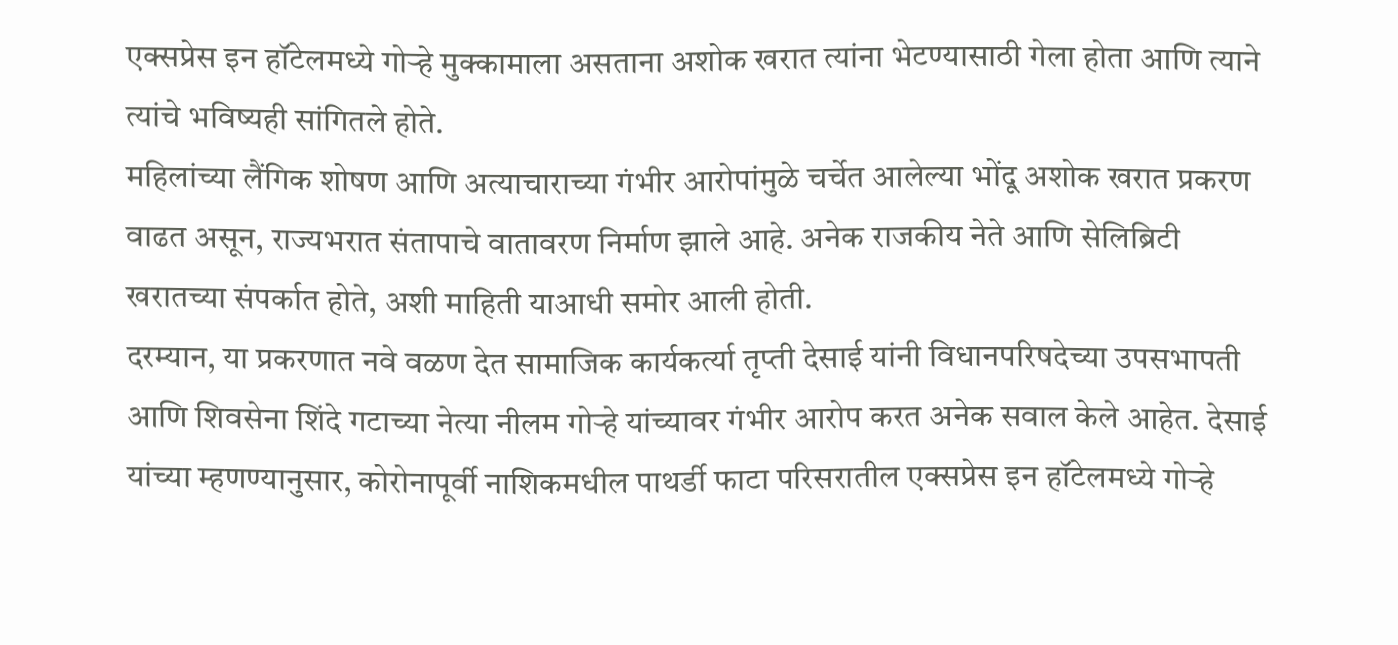एक्सप्रेस इन हॉटेलमध्ये गोऱ्हे मुक्कामाला असताना अशोक खरात त्यांना भेटण्यासाठी गेला होता आणि त्याने त्यांचे भविष्यही सांगितले होते.
महिलांच्या लैंगिक शोषण आणि अत्याचाराच्या गंभीर आरोपांमुळे चर्चेत आलेल्या भोंदू अशोक खरात प्रकरण वाढत असून, राज्यभरात संतापाचे वातावरण निर्माण झाले आहे. अनेक राजकीय नेते आणि सेलिब्रिटी खरातच्या संपर्कात होते, अशी माहिती याआधी समोर आली होती.
दरम्यान, या प्रकरणात नवे वळण देत सामाजिक कार्यकर्त्या तृप्ती देसाई यांनी विधानपरिषदेच्या उपसभापती आणि शिवसेना शिंदे गटाच्या नेत्या नीलम गोऱ्हे यांच्यावर गंभीर आरोप करत अनेक सवाल केले आहेत. देसाई यांच्या म्हणण्यानुसार, कोरोनापूर्वी नाशिकमधील पाथर्डी फाटा परिसरातील एक्सप्रेस इन हॉटेलमध्ये गोऱ्हे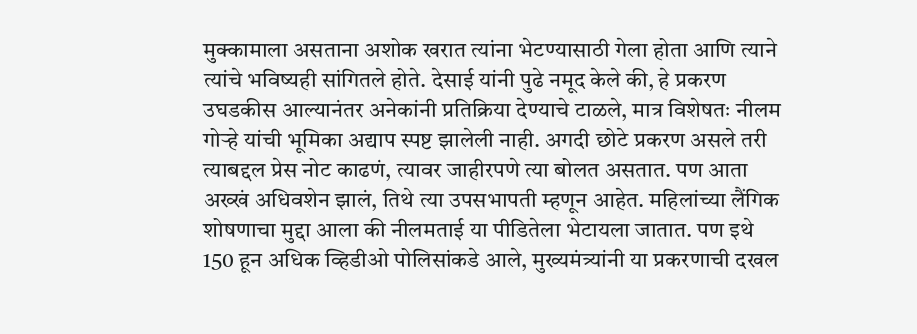मुक्कामाला असताना अशोक खरात त्यांना भेटण्यासाठी गेला होता आणि त्याने त्यांचे भविष्यही सांगितले होते. देसाई यांनी पुढे नमूद केले की, हे प्रकरण उघडकीस आल्यानंतर अनेकांनी प्रतिक्रिया देण्याचे टाळले, मात्र विशेषतः नीलम गोऱ्हे यांची भूमिका अद्याप स्पष्ट झालेली नाही. अगदी छोटे प्रकरण असले तरी त्याबद्दल प्रेस नोट काढणं, त्यावर जाहीरपणे त्या बोलत असतात. पण आता अख्खं अधिवशेन झालं, तिथे त्या उपसभापती म्हणून आहेत. महिलांच्या लैंगिक शोषणाचा मुद्दा आला की नीलमताई या पीडितेला भेटायला जातात. पण इथे 150 हून अधिक व्हिडीओ पोलिसांकडे आले, मुख्यमंत्र्यांनी या प्रकरणाची दखल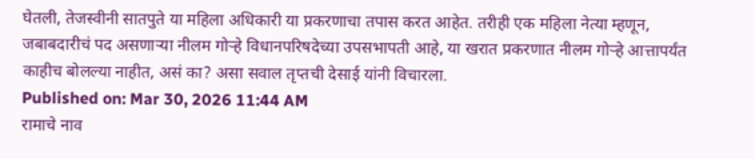घेतली, तेजस्वीनी सातपुते या महिला अधिकारी या प्रकरणाचा तपास करत आहेत. तरीही एक महिला नेत्या म्हणून, जबाबदारीचं पद असणाऱ्या नीलम गोऱ्हे विधानपरिषदेच्या उपसभापती आहे, या खरात प्रकरणात नीलम गोऱ्हे आत्तापर्यंत काहीच बोलल्या नाहीत, असं का? असा सवाल तृप्तची देसाई यांनी विचारला.
Published on: Mar 30, 2026 11:44 AM
रामाचे नाव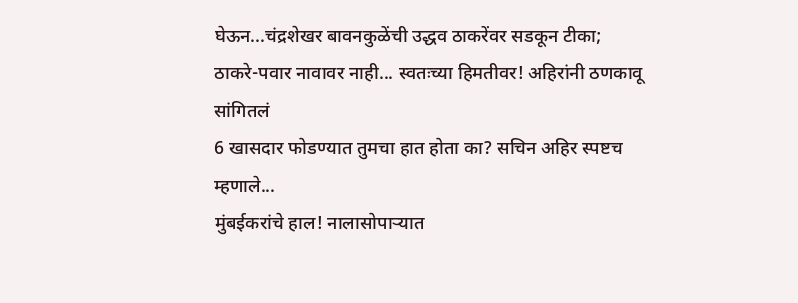घेऊन...चंद्रशेखर बावनकुळेंची उद्धव ठाकरेंवर सडकून टीका;
ठाकरे-पवार नावावर नाही... स्वतःच्या हिमतीवर! अहिरांनी ठणकावू सांगितलं
6 खासदार फोडण्यात तुमचा हात होता का? सचिन अहिर स्पष्टच म्हणाले...
मुंबईकरांचे हाल! नालासोपाऱ्यात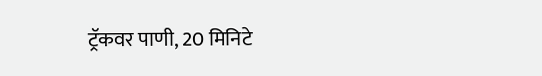ट्रॅकवर पाणी, 20 मिनिटे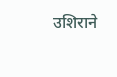उशिराने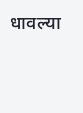धावल्या